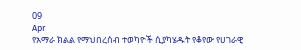09
Apr
የአማራ ክልል የማህበረሰብ ተወካዮች ሲያካሄዱት የቆየው የሀገራዊ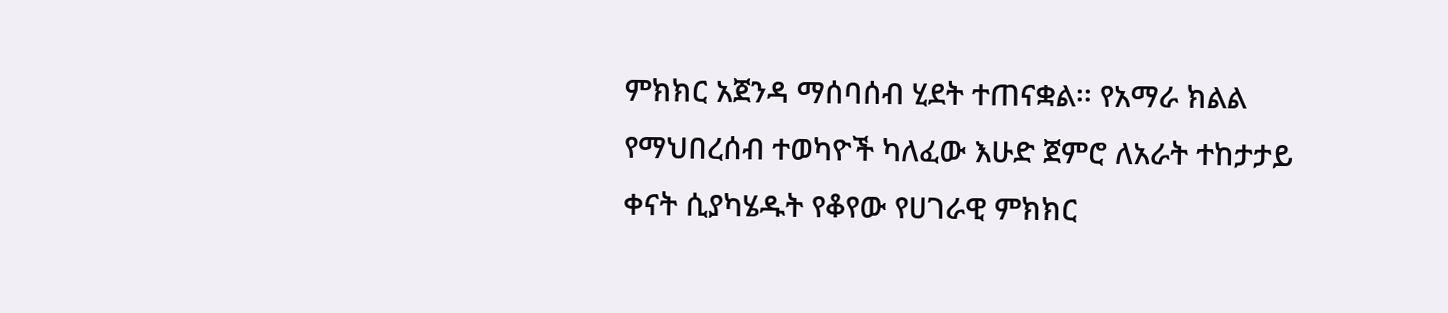ምክክር አጀንዳ ማሰባሰብ ሂደት ተጠናቋል፡፡ የአማራ ክልል የማህበረሰብ ተወካዮች ካለፈው እሁድ ጀምሮ ለአራት ተከታታይ ቀናት ሲያካሄዱት የቆየው የሀገራዊ ምክክር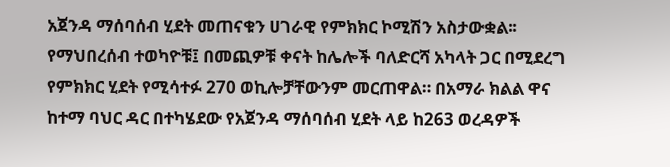አጀንዳ ማሰባሰብ ሂደት መጠናቁን ሀገራዊ የምክክር ኮሚሽን አስታውቋል፡፡ የማህበረሰብ ተወካዮቹ፤ በመጪዎቹ ቀናት ከሌሎች ባለድርሻ አካላት ጋር በሚደረግ የምክክር ሂደት የሚሳተፉ 270 ወኪሎቻቸውንም መርጠዋል። በአማራ ክልል ዋና ከተማ ባህር ዳር በተካሄደው የአጀንዳ ማሰባሰብ ሂደት ላይ ከ263 ወረዳዎች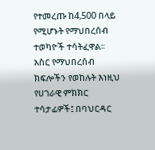የተመረጡ ከ4,500 በላይ የሚሆኑት የማህበረሰብ ተወካዮች ተሳትፈዋል፡፡ አስር የማህበረሰብ ክፍሎችን የወከሉት እነዚህ የሀገራዊ ምክክር ተሳታፊዎች፤ በባህርዳር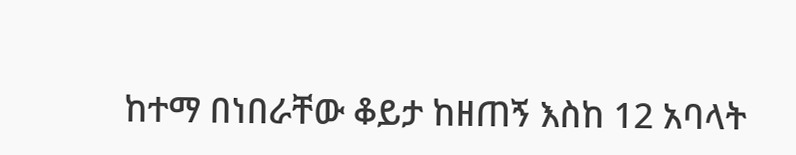ከተማ በነበራቸው ቆይታ ከዘጠኝ እስከ 12 አባላት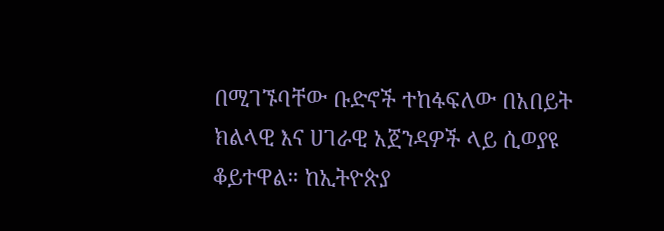በሚገኙባቸው ቡድኖች ተከፋፍለው በአበይት ክልላዊ እና ሀገራዊ አጀንዳዎች ላይ ሲወያዩ ቆይተዋል። ከኢትዮጵያ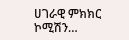ሀገራዊ ምክክር ኮሚሽን…